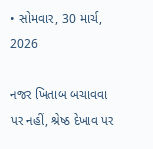• સોમવાર, 30 માર્ચ, 2026

નજર ખિતાબ બચાવવા પર નહીં, શ્રેષ્ઠ દેખાવ પર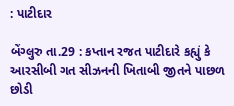: પાટીદાર

બેંગ્લુરુ તા.29 : કપ્તાન રજત પાટીદારે કહ્યું કે આરસીબી ગત સીઝનની ખિતાબી જીતને પાછળ છોડી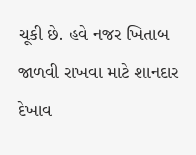ચૂકી છે. હવે નજર ખિતાબ જાળવી રાખવા માટે શાનદાર દેખાવ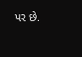પર છે.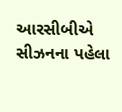આરસીબીએ સીઝનના પહેલા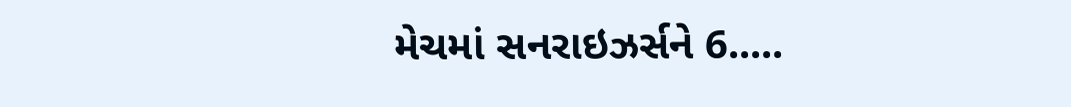મેચમાં સનરાઇઝર્સને 6.....